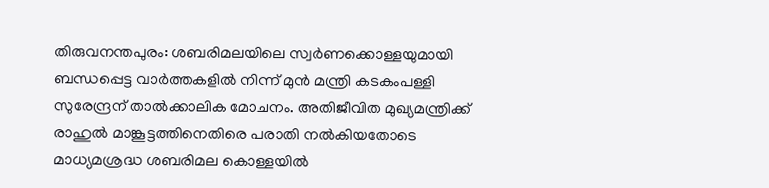തിരുവനന്തപുരം: ശബരിമലയിലെ സ്വർണക്കൊള്ളയുമായി ബന്ധപ്പെട്ട വാർത്തകളിൽ നിന്ന് മുൻ മന്ത്രി കടകംപള്ളി സുരേന്ദ്രന് താൽക്കാലിക മോചനം. അതിജീവിത മുഖ്യമന്ത്രിക്ക് രാഹുൽ മാങ്കൂട്ടത്തിനെതിരെ പരാതി നൽകിയതോടെ മാധ്യമശ്രദ്ധ ശബരിമല കൊള്ളയിൽ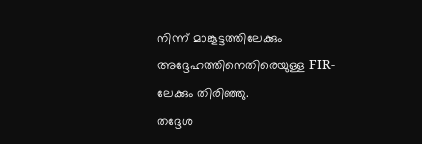നിന്ന് മാങ്കൂട്ടത്തിലേക്കും അദ്ദേഹത്തിനെതിരെയുള്ള FIR-ലേക്കും തിരിഞ്ഞു.
തദ്ദേശ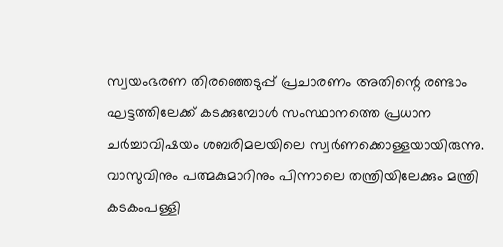സ്വയംഭരണ തിരഞ്ഞെടുപ്പ് പ്രചാരണം അതിന്റെ രണ്ടാം ഘട്ടത്തിലേക്ക് കടക്കുമ്പോൾ സംസ്ഥാനത്തെ പ്രധാന ചർച്ചാവിഷയം ശബരിമലയിലെ സ്വർണക്കൊള്ളയായിരുന്നു. വാസുവിനും പത്മകുമാറിനും പിന്നാലെ തന്ത്രിയിലേക്കും മന്ത്രി കടകംപള്ളി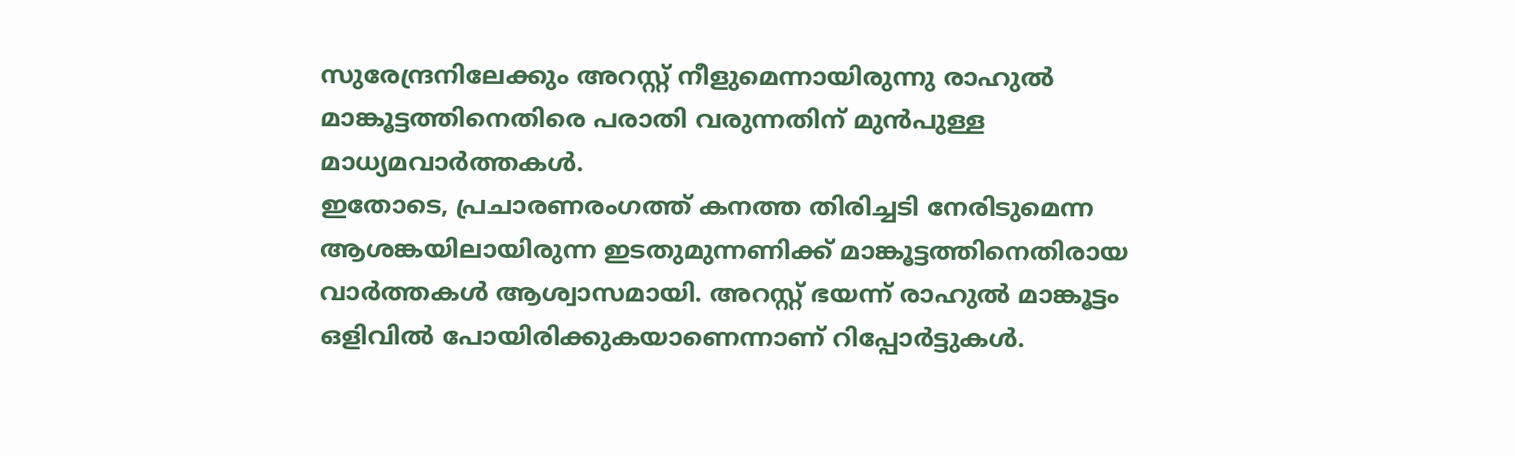സുരേന്ദ്രനിലേക്കും അറസ്റ്റ് നീളുമെന്നായിരുന്നു രാഹുൽ മാങ്കൂട്ടത്തിനെതിരെ പരാതി വരുന്നതിന് മുൻപുള്ള മാധ്യമവാർത്തകൾ.
ഇതോടെ, പ്രചാരണരംഗത്ത് കനത്ത തിരിച്ചടി നേരിടുമെന്ന ആശങ്കയിലായിരുന്ന ഇടതുമുന്നണിക്ക് മാങ്കൂട്ടത്തിനെതിരായ വാർത്തകൾ ആശ്വാസമായി. അറസ്റ്റ് ഭയന്ന് രാഹുൽ മാങ്കൂട്ടം ഒളിവിൽ പോയിരിക്കുകയാണെന്നാണ് റിപ്പോർട്ടുകൾ.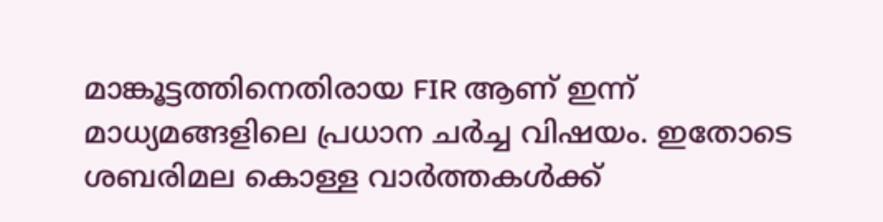മാങ്കൂട്ടത്തിനെതിരായ FIR ആണ് ഇന്ന് മാധ്യമങ്ങളിലെ പ്രധാന ചർച്ച വിഷയം. ഇതോടെ ശബരിമല കൊള്ള വാർത്തകൾക്ക്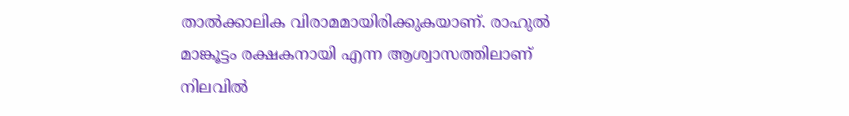താൽക്കാലിക വിരാമമായിരിക്കുകയാണ്. രാഹുൽ മാങ്കൂട്ടം രക്ഷകനായി എന്ന ആശ്വാസത്തിലാണ് നിലവിൽ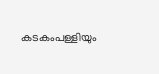കടകംപള്ളിയും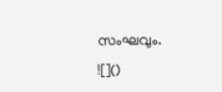സംഘവും.
![]()